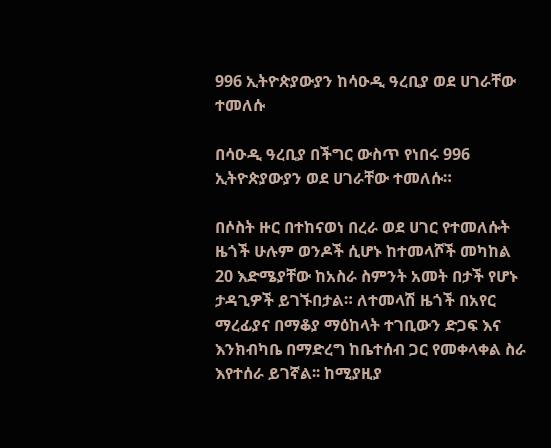996 ኢትዮጵያውያን ከሳዑዲ ዓረቢያ ወደ ሀገራቸው ተመለሱ

በሳዑዲ ዓረቢያ በችግር ውስጥ የነበሩ 996 ኢትዮጵያውያን ወደ ሀገራቸው ተመለሱ።

በሶስት ዙር በተከናወነ በረራ ወደ ሀገር የተመለሱት ዜጎች ሁሉም ወንዶች ሲሆኑ ከተመላሾች መካከል 20 እድሜያቸው ከአስራ ስምንት አመት በታች የሆኑ ታዳጊዎች ይገኙበታል። ለተመላሽ ዜጎች በአየር ማረፊያና በማቆያ ማዕከላት ተገቢውን ድጋፍ እና እንክብካቤ በማድረግ ከቤተሰብ ጋር የመቀላቀል ስራ እየተሰራ ይገኛል፡፡ ከሚያዚያ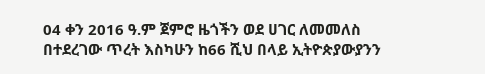04 ቀን 2016 ዓ.ም ጀምሮ ዜጎችን ወደ ሀገር ለመመለስ በተደረገው ጥረት እስካሁን ከ66 ሺህ በላይ ኢትዮጵያውያንን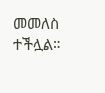መመለስ ተችሏል።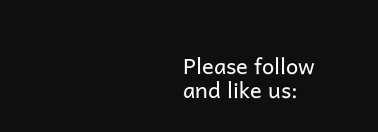Please follow and like us: